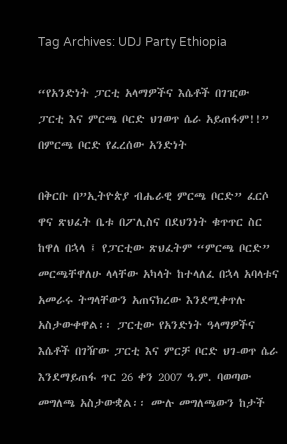Tag Archives: UDJ Party Ethiopia

“የአንድነት ፓርቲ አላማዎችና እሴቶች በገዢው ፓርቲ እና ምርጫ ቦርድ ህገወጥ ሴራ አይጠፋም!!” በምርጫ ቦርድ የፈረሰው አንድነት

በቅርቡ በ”ኢትዮጵያ ብሔራዊ ምርጫ ቦርድ” ፈርሶ ዋና ጽህፈት ቤቱ በፖሊስና በደህንነት ቁጥጥር ስር ከዋለ በኋላ ፤ የፓርቲው ጽህፈትም “ምርጫ ቦርድ” መርጫቸዋለሁ ላላቸው አካላት ከተላለፈ በኋላ አባላቱና አመራሩ ትግላቸውን አጠናክረው እንደሚቀጥሉ አስታውቀዋል፡፡ ፓርቲው የአንድነት ዓላማዎችና እሴቶች በገዥው ፓርቲ እና ምርቻ ቦርድ ህገ-ወጥ ሴራ እንደማይጠፋ ጥር 26 ቀን 2007 ዓ.ም. ባወጣው መግለጫ አስታውቋል፡፡ ሙሉ መግለጫውን ከታች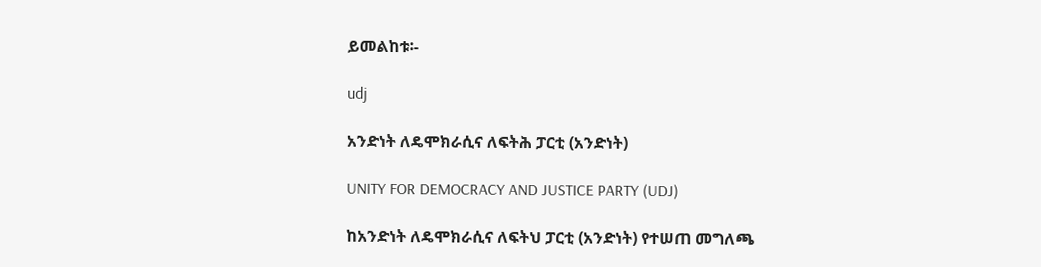ይመልከቱ፡-

udj

አንድነት ለዴሞክራሲና ለፍትሕ ፓርቲ (አንድነት)

UNITY FOR DEMOCRACY AND JUSTICE PARTY (UDJ)

ከአንድነት ለዴሞክራሲና ለፍትህ ፓርቲ (አንድነት) የተሠጠ መግለጫ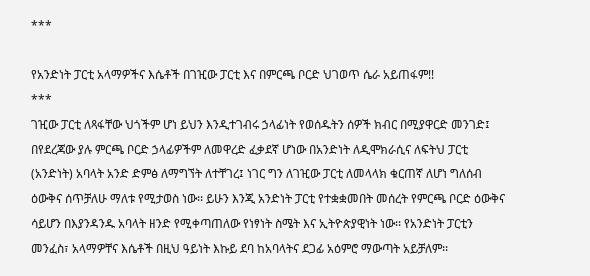***

የአንድነት ፓርቲ አላማዎችና እሴቶች በገዢው ፓርቲ እና በምርጫ ቦርድ ህገወጥ ሴራ አይጠፋም!!
***
ገዢው ፓርቲ ለጻፋቸው ህጎችም ሆነ ይህን እንዲተገብሩ ኃላፊነት የወሰዱትን ሰዎች ክብር በሚያዋርድ መንገድ፤ በየደረጃው ያሉ ምርጫ ቦርድ ኃላፊዎችም ለመዋረድ ፈቃደኛ ሆነው በአንድነት ለዲሞክራሲና ለፍትህ ፓርቲ (አንድነት) አባላት አንድ ድምፅ ለማግኘት ለተቸገረ፤ ነገር ግን ለገዢው ፓርቲ ለመላላክ ቁርጠኛ ለሆነ ግለሰብ ዕውቅና ሰጥቻለሁ ማለቱ የሚታወስ ነው፡፡ ይሁን እንጂ አንድነት ፓርቲ የተቋቋመበት መሰረት የምርጫ ቦርድ ዕውቅና ሳይሆን በእያንዳንዱ አባላት ዘንድ የሚቀጣጠለው የነፃነት ስሜት እና ኢትዮጵያዊነት ነው፡፡ የአንድነት ፓርቲን መንፈስ፣ አላማዎቸና እሴቶች በዚህ ዓይነት እኩይ ደባ ከአባላትና ደጋፊ አዕምሮ ማውጣት አይቻለም፡፡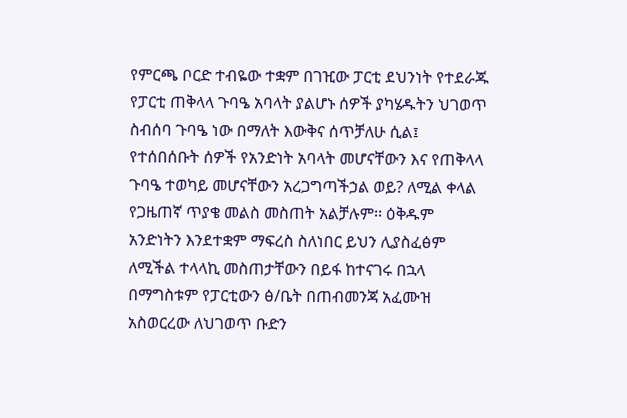የምርጫ ቦርድ ተብዬው ተቋም በገዢው ፓርቲ ደህንነት የተደራጁ የፓርቲ ጠቅላላ ጉባዔ አባላት ያልሆኑ ሰዎች ያካሄዱትን ህገወጥ ስብሰባ ጉባዔ ነው በማለት እውቅና ሰጥቻለሁ ሲል፤ የተሰበሰቡት ሰዎች የአንድነት አባላት መሆናቸውን እና የጠቅላላ ጉባዔ ተወካይ መሆናቸውን አረጋግጣችኃል ወይ? ለሚል ቀላል የጋዜጠኛ ጥያቄ መልስ መስጠት አልቻሉም፡፡ ዕቅዱም አንድነትን እንደተቋም ማፍረስ ስለነበር ይህን ሊያስፈፅም ለሚችል ተላላኪ መስጠታቸውን በይፋ ከተናገሩ በኋላ በማግስቱም የፓርቲውን ፅ/ቤት በጠብመንጃ አፈሙዝ አስወርረው ለህገወጥ ቡድን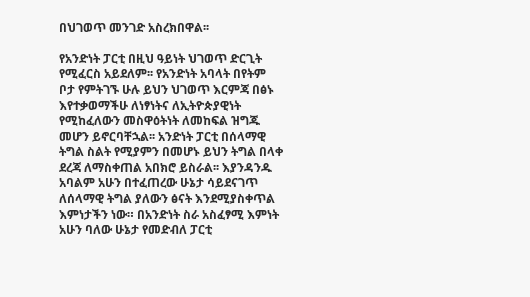በህገወጥ መንገድ አስረክበዋል፡፡

የአንድነት ፓርቲ በዚህ ዓይነት ህገወጥ ድርጊት የሚፈርስ አይደለም፡፡ የአንድነት አባላት በየትም ቦታ የምትገኙ ሁሉ ይህን ህገወጥ እርምጃ በፅኑ እየተቃወማችሁ ለነፃነትና ለኢትዮጵያዊነት የሚከፈለውን መስዋዕትነት ለመከፍል ዝግጁ መሆን ይኖርባቸኋል፡፡ አንድነት ፓርቲ በሰላማዊ ትግል ስልት የሚያምን በመሆኑ ይህን ትግል በላቀ ደረጃ ለማስቀጠል አበክሮ ይስራል፡፡ እያንዳንዱ አባልም አሁን በተፈጠረው ሁኔታ ሳይደናገጥ ለሰላማዊ ትግል ያለውን ፅናት እንደሚያስቀጥል እምነታችን ነው። በአንድነት ስራ አስፈፃሚ እምነት አሁን ባለው ሁኔታ የመድብለ ፓርቲ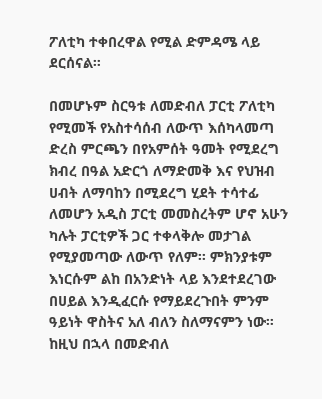ፖለቲካ ተቀበረዋል የሚል ድምዳሜ ላይ ደርሰናል።

በመሆኑም ስርዓቱ ለመድብለ ፓርቲ ፖለቲካ የሚመች የአስተሳሰብ ለውጥ እሰካላመጣ ድረስ ምርጫን በየአምሰት ዓመት የሚደረግ ክብረ በዓል አድርጎ ለማድመቅ እና የህዝብ ሀብት ለማባከን በሚደረግ ሂደት ተሳተፊ ለመሆን አዲስ ፓርቲ መመስረትም ሆኖ አሁን ካሉት ፓርቲዎች ጋር ተቀላቅሎ መታገል የሚያመጣው ለውጥ የለም፡፡ ምክንያቱም እነርሱም ልከ በአንድነት ላይ እንደተደረገው በሀይል እንዲፈርሱ የማይደረጉበት ምንም ዓይነት ዋስትና አለ ብለን ስለማናምን ነው። ከዚህ በኋላ በመድብለ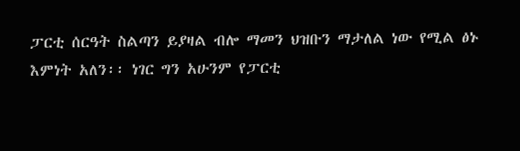ፓርቲ ሰርዓት ስልጣን ይያዛል ብሎ ማመን ህዝቡን ማታለል ነው የሚል ፅኑ እምነት አለን፡፡ ነገር ግን አሁንም የፓርቲ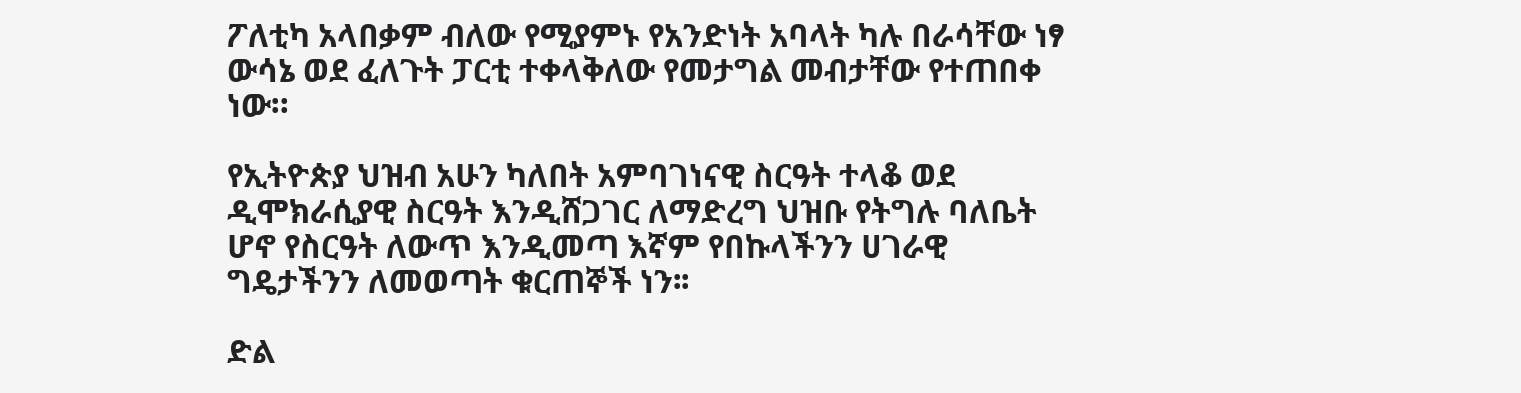ፖለቲካ አላበቃም ብለው የሚያምኑ የአንድነት አባላት ካሉ በራሳቸው ነፃ ውሳኔ ወደ ፈለጉት ፓርቲ ተቀላቅለው የመታግል መብታቸው የተጠበቀ ነው።

የኢትዮጵያ ህዝብ አሁን ካለበት አምባገነናዊ ስርዓት ተላቆ ወደ ዲሞክራሲያዊ ስርዓት እንዲሸጋገር ለማድረግ ህዝቡ የትግሉ ባለቤት ሆኖ የስርዓት ለውጥ እንዲመጣ እኛም የበኩላችንን ሀገራዊ ግዴታችንን ለመወጣት ቁርጠኞች ነን፡፡

ድል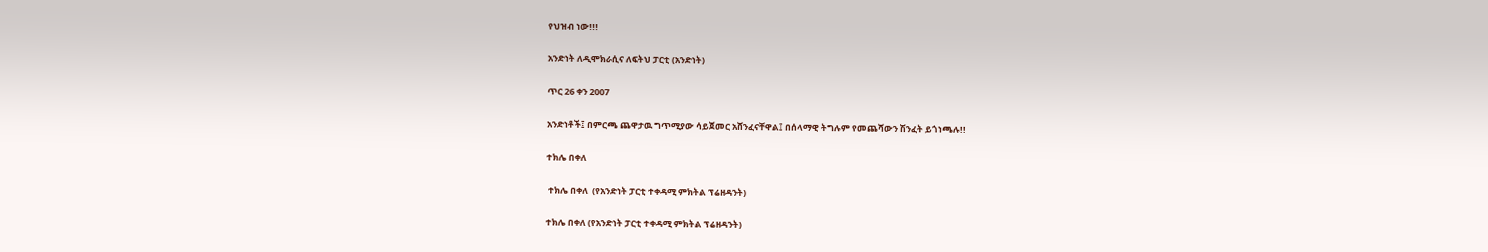የህዝብ ነው!!!

አንድነት ለዲሞክራሲና ለፍትህ ፓርቲ (አንድነት)

ጥር 26 ቀን 2007

አንድነቶች፤ በምርጫ ጨዋታዉ ግጥሚያው ሳይጀመር አሸንፈናቸዋል፤ በሰላማዊ ትግሉም የመጨሻውን ሽንፈት ይጎነጫሉ!!

ተክሌ በቀለ

 ተክሌ በቀለ  (የአንድነት ፓርቲ ተቀዳሚ ምክትል ፕሬዘዳንት)

ተክሌ በቀለ (የአንድነት ፓርቲ ተቀዳሚ ምክትል ፕሬዘዳንት)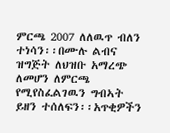ምርጫ 2007 ለለዉጥ ብለን ተነሳን፡፡በሙሉ ልብና ዝግጅት ለህዝቡ አማረጭ ለመሆን ለምርጫ የሚየስፈልገዉን ግብኣት ይዘን ተሰለፍን፡፡አጥቂዎችን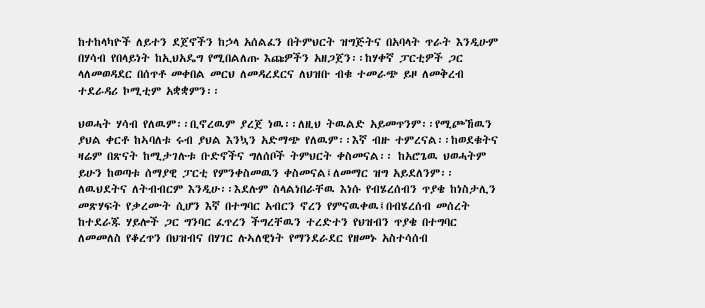ከተከላካዮች ለይተን ደጀኖችን ከኃላ አሰልፈን በትምህርት ዝግጅትና በአባላት ጥራት እንዲሁም በሃሳብ የበላይነት ከኢህአዴግ የሚበልለጡ እጩዎችን አዘጋጀን፡፡ከሃቀኛ ፓርቲዎች ጋር ላለመወዳደር በሰጥቶ መቀበል መርህ ለመዳረደርና ለህዝቡ ብቁ ተመራጭ ይዞ ለመቅረብ ተደራዳሪ ኮሚቲም አቋቋምን፡፡

ህወሓት ሃሳብ የለዉም፡፡ቢኖረዉም ያረጀ ነዉ፡፡ለዚህ ትዉልድ አይመጥንም፡፡የሚጮኸዉን ያህል ቀርቶ ከኣባለቱ ሩብ ያህል እንኳን አድማጭ የለዉም፡፡እኛ ብዙ ተምረናል፡፡ከወደቁትና ዛሬም በጽናት ከሚታገሉቱ ቡድኖችና ግለሰቦች ትምህርት ቀስመናል፡፡ ከአሮጌዉ ህወሓትም ይሁን ከወጣቱ ሰማያዊ ፓርቲ የምንቀስመዉን ቀስመናል፤ለመማር ዝግ አይደለንም፡፡ለዉህደትና ለትብብርም እንዲሁ፡፡እደሉም ስላልነበራቸዉ እነሱ የብሄረሰብን ጥያቄ ከነስታሊን መጽሃፍት የቃረሙት ሲሆን እኛ በተግባር አብርን ኖረን የምናዉቀዉ፤በብሄረሰብ መሰረት ከተደራጁ ሃይሎች ጋር ግንባር ፈጥረን ችግረቸዉን ተረድተን የህዝብን ጥያቄ በተግባር ለመመለስ የቆረጥን በህዝብና በሃገር ሉኣለዊነት የማንደራደር የዘመኑ አስተሳሰብ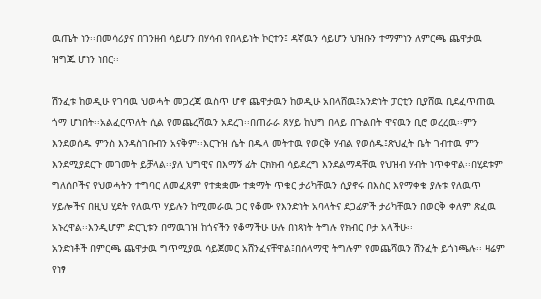ዉጤት ነን፡፡በመሳሪያና በገንዘብ ሳይሆን በሃሳብ የበላይነት ኮርተን፤ ዳኛዉን ሳይሆን ህዝቡን ተማምነን ለምርጫ ጨዋታዉ ዝግጁ ሆነን ነበር፡፡

ሽንፈቱ ከወዲሁ የገባዉ ህወሓት መጋረጃ ዉስጥ ሆኖ ጨዋታዉን ከወዲሁ አበላሸዉ፤አንድነት ፓርቲን ቢያሸዉ ቢደፈጥጠዉ ጎማ ሆነበት፡፡አልፈርጥለት ሲል የመጨረሻዉን አደረገ፡፡በጠራራ ጸሃይ ከህግ በላይ በጉልበት ዋናዉን ቢሮ ወረረዉ፡፡ምን እንደወሰዱ ምንስ እንዳስገቡብን አናቅም፡፡እርጉዝ ሴት በዱላ መትተዉ የወርቅ ሃብል የወሰዱ፤ጽህፈት ቤት ገብተዉ ምን እንደሚያደርጉ መገመት ይቻላል፡፡ያለ ህግዊና በእማኝ ፊት ርክክብ ሳይደረግ እንደልማዳቸዉ የህዝብ ሃብት ነጥቀዋል፡፡በሂደቱም ግለሰቦችና የህወሓትን ተግባር ለመፈጸም የተቋቋሙ ተቋማት ጥቁር ታሪካቸዉን ሲያኖሩ በእስር እየማቀቁ ያሉቱ የለዉጥ ሃይሎችና በዚህ ሂደት የለዉጥ ሃይሉን ከሚመራዉ ጋር የቆሙ የእንድነት አባላትና ደጋፊዎች ታሪካቸዉን በወርቅ ቀለም ጽፈዉ አኑረዋል፡፡እንዲሆም ድርጊቱን በማዉገዝ ከጎናችን የቆማችሁ ሁሉ በነጻነት ትግሉ የክብር ቦታ አላችሁ፡፡
አንድነቶች በምርጫ ጨዋታዉ ግጥሚያዉ ሳይጀመር አሸንፈናቸዋል፤በሰላማዊ ትግሉም የመጨሻዉን ሽንፈት ይጎነጫሉ፡፡ ዛሬም የነፃ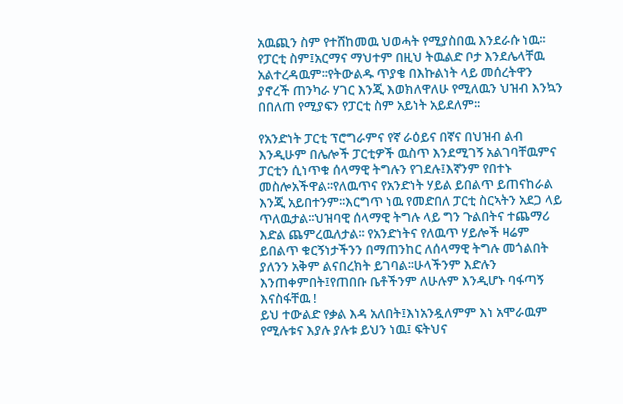አዉጪን ስም የተሸከመዉ ህወሓት የሚያስበዉ እንደራሱ ነዉ፡፡የፓርቲ ስም፤አርማና ማህተም በዚህ ትዉልድ ቦታ እንደሌላቸዉ አልተረዳዉም፡፡የትውልዱ ጥያቄ በእኩልነት ላይ መሰረትዋን ያኖረች ጠንካራ ሃገር እንጂ እወክለዋለሁ የሚለዉን ህዝብ እንኳን በበለጠ የሚያፍን የፓርቲ ስም አይነት አይደለም፡፡

የአንድነት ፓርቲ ፕሮግራምና የኛ ራዕይና በኛና በህዝብ ልብ እንዲሁም በሌሎች ፓርቲዎች ዉስጥ እንደሚገኝ አልገባቸዉምና ፓርቲን ሲነጥቁ ሰላማዊ ትግሉን የገደሉ፤እኛንም የበተኑ መስሎአችዋል፡፡የለዉጥና የአንድነት ሃይል ይበልጥ ይጠናከራል እንጂ አይበተንም፡፡እርግጥ ነዉ የመድበለ ፓርቲ ስርኣትን አደጋ ላይ ጥለዉታል፡፡ህዝባዊ ሰላማዊ ትግሉ ላይ ግን ጉልበትና ተጨማሪ እድል ጨምረዉለታል፡፡ የአንድነትና የለዉጥ ሃይሎች ዛሬም ይበልጥ ቁርኝነታችንን በማጠንከር ለሰላማዊ ትግሉ መጎልበት ያለንን አቅም ልናበረክት ይገባል፡፡ሁላችንም እድሉን እንጠቀምበት፤የጠበቡ ቤቶችንም ለሁሉም እንዲሆኑ ባፋጣኝ እናስፋቸዉ !
ይህ ተውልድ የቃል እዳ አለበት፤እነአንዷለምም እነ አሞራዉም የሚሉቱና እያሉ ያሉቱ ይህን ነዉ፤ ፍትህና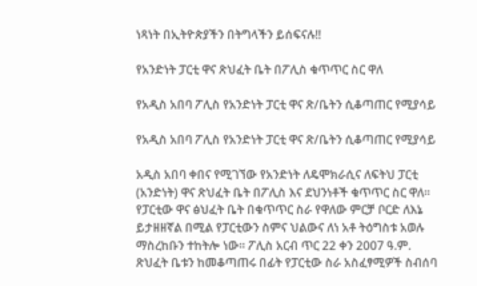ነጻነት በኢትዮጵያችን በትግላችን ይሰፍናሉ!!

የአንድነት ፓርቲ ዋና ጽህፈት ቤት በፖሊስ ቁጥጥር ስር ዋለ

የአዲስ አበባ ፖሊስ የአንድነት ፓርቲ ዋና ጽ/ቤትን ሲቆጣጠር የሚያሳይ

የአዲስ አበባ ፖሊስ የአንድነት ፓርቲ ዋና ጽ/ቤትን ሲቆጣጠር የሚያሳይ

አዲስ አበባ ቀበና የሚገኘው የአንድነት ለዴሞክራሲና ለፍትህ ፓርቲ (አንድነት) ዋና ጽህፈት ቤት በፖሊስ እና ደህንነቶች ቁጥጥር ስር ዋለ፡፡ የፓርቲው ዋና ፅህፈት ቤት በቁጥጥር ስራ የዋለው ምርቻ ቦርድ ለእኔ ይታዘዘኛል በሚል የፓርቲውን ስምና ህልውና ለነ አቶ ትዕግስቱ አወሉ ማስረከቡን ተከትሎ ነው፡፡ ፖሊስ አርብ ጥር 22 ቀን 2007 ዓ.ም. ጽህፈት ቤቱን ከመቆጣጠሩ በፊት የፓርቲው ስራ አስፈፃሚዎች ስብሰባ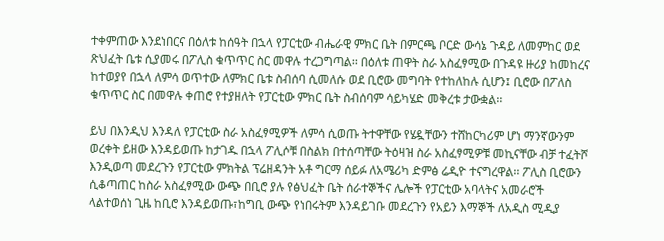ተቀምጠው እንደነበርና በዕለቱ ከሰዓት በኋላ የፓርቲው ብሔራዊ ምክር ቤት በምርጫ ቦርድ ውሳኔ ጉዳይ ለመምከር ወደ ጽህፈት ቤቱ ሲያመሩ በፖሊስ ቁጥጥር ስር መዋሉ ተረጋግጣል፡፡ በዕለቱ ጠዋት ስራ አስፈፃሚው በጉዳዩ ዙሪያ ከመከረና ከተወያየ በኋላ ለምሳ ወጥተው ለምክር ቤቱ ስብሰባ ሲመለሱ ወደ ቢሮው መግባት የተከለከሉ ሲሆን፤ ቢሮው በፖለስ ቁጥጥር ስር በመዋሉ ቀጠሮ የተያዘለት የፓርቲው ምክር ቤት ስብሰባም ሳይካሄድ መቅረቱ ታውቋል፡፡

ይህ በእንዲህ እንዳለ የፓርቲው ስራ አስፈፃሚዎች ለምሳ ሲወጡ ትተዋቸው የሄዷቸውን ተሸከርካሪም ሆነ ማንኛውንም ወረቀት ይዘው እንዳይወጡ ከታገዱ በኋላ ፖሊሶቹ በስልክ በተሰጣቸው ትዕዛዝ ስራ አስፈፃሚዎቹ መኪናቸው ብቻ ተፈትሾ እንዲወጣ መደረጉን የፓርቲው ምክትል ፕሬዘዳንት አቶ ግርማ ሰይፉ ለአሜሪካ ድምፅ ሬዲዮ ተናግረዋል፡፡ ፖሊስ ቢሮውን ሲቆጣጠር ከስራ አስፈፃሚው ውጭ በቢሮ ያሉ የፅህፈት ቤት ሰራተኞችና ሌሎች የፓርቲው አባላትና አመራሮች ላልተወሰነ ጊዜ ከቢሮ እንዳይወጡ፣ከግቢ ውጭ የነበሩትም እንዳይገቡ መደረጉን የአይን እማኞች ለአዲስ ሚዲያ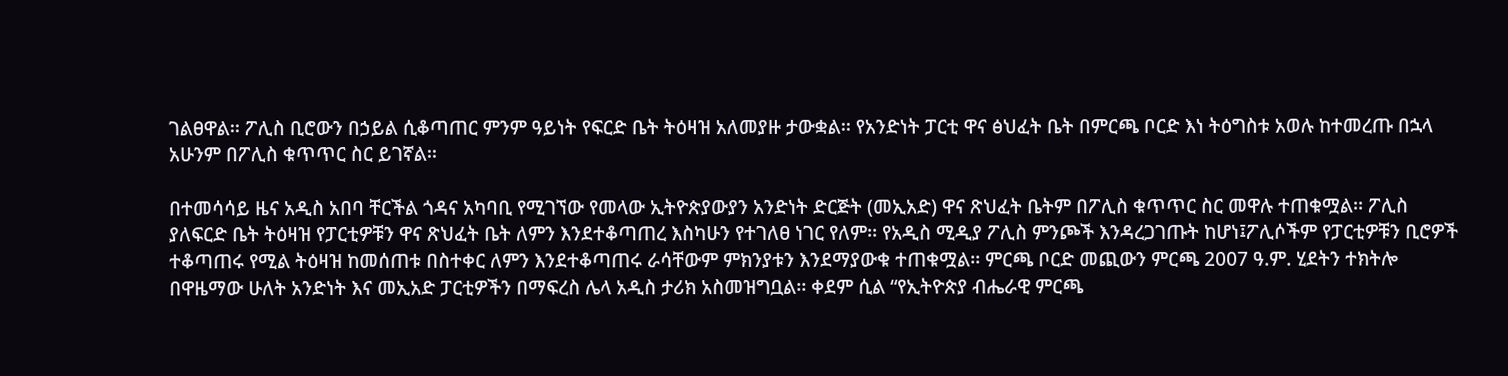ገልፀዋል፡፡ ፖሊስ ቢሮውን በኃይል ሲቆጣጠር ምንም ዓይነት የፍርድ ቤት ትዕዛዝ አለመያዙ ታውቋል፡፡ የአንድነት ፓርቲ ዋና ፅህፈት ቤት በምርጫ ቦርድ እነ ትዕግስቱ አወሉ ከተመረጡ በኋላ አሁንም በፖሊስ ቁጥጥር ስር ይገኛል፡፡

በተመሳሳይ ዜና አዲስ አበባ ቸርችል ጎዳና አካባቢ የሚገኘው የመላው ኢትዮጵያውያን አንድነት ድርጅት (መኢአድ) ዋና ጽህፈት ቤትም በፖሊስ ቁጥጥር ስር መዋሉ ተጠቁሟል፡፡ ፖሊስ ያለፍርድ ቤት ትዕዛዝ የፓርቲዎቹን ዋና ጽህፈት ቤት ለምን እንደተቆጣጠረ እስካሁን የተገለፀ ነገር የለም፡፡ የአዲስ ሚዲያ ፖሊስ ምንጮች እንዳረጋገጡት ከሆነ፤ፖሊሶችም የፓርቲዎቹን ቢሮዎች ተቆጣጠሩ የሚል ትዕዛዝ ከመሰጠቱ በስተቀር ለምን እንደተቆጣጠሩ ራሳቸውም ምክንያቱን እንደማያውቁ ተጠቁሟል፡፡ ምርጫ ቦርድ መጪውን ምርጫ 2007 ዓ.ም. ሂደትን ተክትሎ በዋዜማው ሁለት አንድነት እና መኢአድ ፓርቲዎችን በማፍረስ ሌላ አዲስ ታሪክ አስመዝግቧል፡፡ ቀደም ሲል “የኢትዮጵያ ብሔራዊ ምርጫ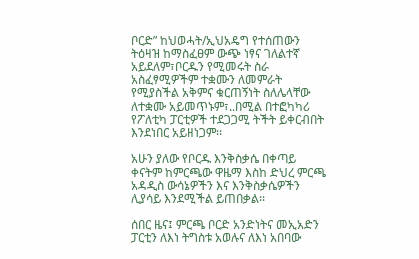ቦርድ” ከህወሓት/ኢህአዴግ የተሰጠውን ትዕዛዝ ከማስፈፀም ውጭ ነፃና ገለልተኛ አይደለም፣ቦርዱን የሚመሩት ስራ አስፈፃሚዎችም ተቋሙን ለመምራት የሚያስችል አቅምና ቁርጠኝነት ስለሌላቸው ለተቋሙ አይመጥኑም፣..በሚል በተፎካካሪ የፖለቲካ ፓርቲዎች ተደጋጋሚ ትችት ይቀርብበት እንደነበር አይዘነጋም፡፡

አሁን ያለው የቦርዱ እንቅስቃሴ በቀጣይ ቀናትም ከምርጫው ዋዜማ እስከ ድህረ ምርጫ አዳዲስ ውሳኔዎችን እና እንቅስቃሴዎችን ሊያሳይ እንደሚችል ይጠበቃል፡፡

ሰበር ዜና፤ ምርጫ ቦርድ አንድነትና መኢአድን ፓርቲን ለእነ ትግስቱ አወሉና ለእነ አበባው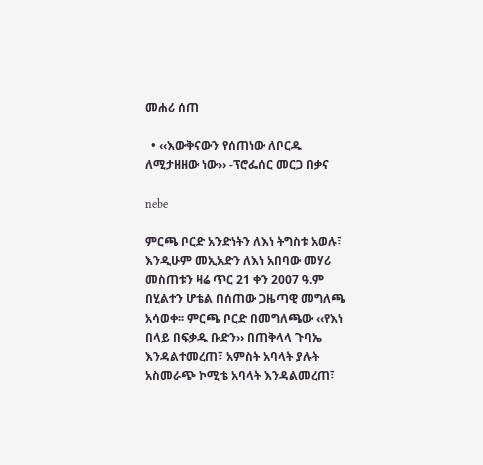መሐሪ ሰጠ

  • ‹‹እውቅናውን የሰጠነው ለቦርዱ ለሚታዘዘው ነው›› -ፕሮፌሰር መርጋ በቃና

nebe

ምርጫ ቦርድ አንድነትን ለእነ ትግስቱ አወሉ፣ እንዲሁም መኢአድን ለእነ አበባው መሃሪ መስጠቱን ዛሬ ጥር 21 ቀን 2007 ዓ.ም በሂልተን ሆቴል በሰጠው ጋዜጣዊ መግለጫ አሳወቀ፡፡ ምርጫ ቦርድ በመግለጫው ‹‹የእነ በላይ በፍቃዱ ቡድን›› በጠቅላላ ጉባኤ እንዳልተመረጠ፣ አምስት አባላት ያሉት አስመራጭ ኮሚቴ አባላት እንዳልመረጠ፣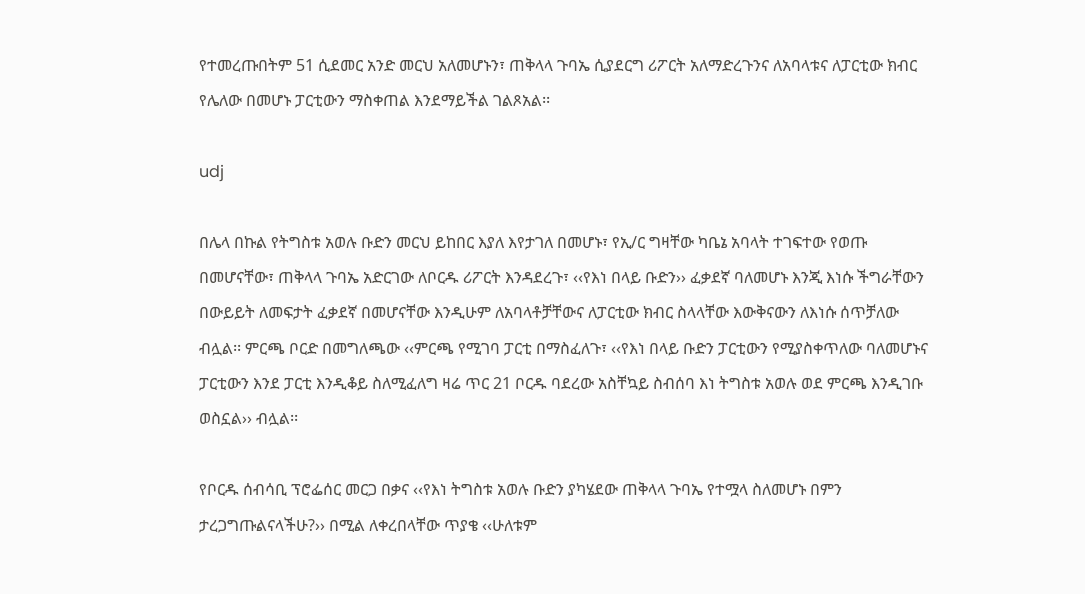የተመረጡበትም 51 ሲደመር አንድ መርህ አለመሆኑን፣ ጠቅላላ ጉባኤ ሲያደርግ ሪፖርት አለማድረጉንና ለአባላቱና ለፓርቲው ክብር የሌለው በመሆኑ ፓርቲውን ማስቀጠል እንደማይችል ገልጾአል፡፡

udj

በሌላ በኩል የትግስቱ አወሉ ቡድን መርህ ይከበር እያለ እየታገለ በመሆኑ፣ የኢ/ር ግዛቸው ካቤኔ አባላት ተገፍተው የወጡ በመሆናቸው፣ ጠቅላላ ጉባኤ አድርገው ለቦርዱ ሪፖርት እንዳደረጉ፣ ‹‹የእነ በላይ ቡድን›› ፈቃደኛ ባለመሆኑ እንጂ እነሱ ችግራቸውን በውይይት ለመፍታት ፈቃደኛ በመሆናቸው እንዲሁም ለአባላቶቻቸውና ለፓርቲው ክብር ስላላቸው እውቅናውን ለእነሱ ሰጥቻለው ብሏል፡፡ ምርጫ ቦርድ በመግለጫው ‹‹ምርጫ የሚገባ ፓርቲ በማስፈለጉ፣ ‹‹የእነ በላይ ቡድን ፓርቲውን የሚያስቀጥለው ባለመሆኑና ፓርቲውን እንደ ፓርቲ እንዲቆይ ስለሚፈለግ ዛሬ ጥር 21 ቦርዱ ባደረው አስቸኳይ ስብሰባ እነ ትግስቱ አወሉ ወደ ምርጫ እንዲገቡ ወስኗል›› ብሏል፡፡

የቦርዱ ሰብሳቢ ፕሮፌሰር መርጋ በቃና ‹‹የእነ ትግስቱ አወሉ ቡድን ያካሄደው ጠቅላላ ጉባኤ የተሟላ ስለመሆኑ በምን ታረጋግጡልናላችሁ?›› በሚል ለቀረበላቸው ጥያቄ ‹‹ሁለቱም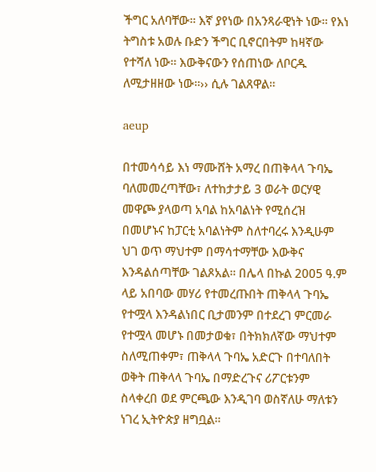ችግር አለባቸው፡፡ እኛ ያየነው በአንጻራዊነት ነው፡፡ የእነ ትግስቱ አወሉ ቡድን ችግር ቢኖርበትም ከዛኛው የተሻለ ነው፡፡ እውቅናውን የሰጠነው ለቦርዱ ለሚታዘዘው ነው፡፡›› ሲሉ ገልጸዋል፡፡

aeup

በተመሳሳይ እነ ማሙሸት አማረ በጠቅላላ ጉባኤ ባለመመረጣቸው፣ ለተከታታይ 3 ወራት ወርሃዊ መዋጮ ያላወጣ አባል ከአባልነት የሚሰረዝ በመሆኑና ከፓርቲ አባልነትም ስለተባረሩ እንዲሁም ህገ ወጥ ማህተም በማሳተማቸው እውቅና እንዳልሰጣቸው ገልጾአል፡፡ በሌላ በኩል 2005 ዓ.ም ላይ አበባው መሃሪ የተመረጡበት ጠቅላላ ጉባኤ የተሟላ እንዳልነበር ቢታመንም በተደረገ ምርመራ የተሟላ መሆኑ በመታወቁ፣ በትክክለኛው ማህተም ስለሚጠቀም፣ ጠቅላላ ጉባኤ አድርጉ በተባለበት ወቅት ጠቅላላ ጉባኤ በማድረጉና ሪፖርቱንም ስላቀረበ ወደ ምርጫው እንዲገባ ወስኛለሁ ማለቱን ነገረ ኢትዮጵያ ዘግቧል፡፡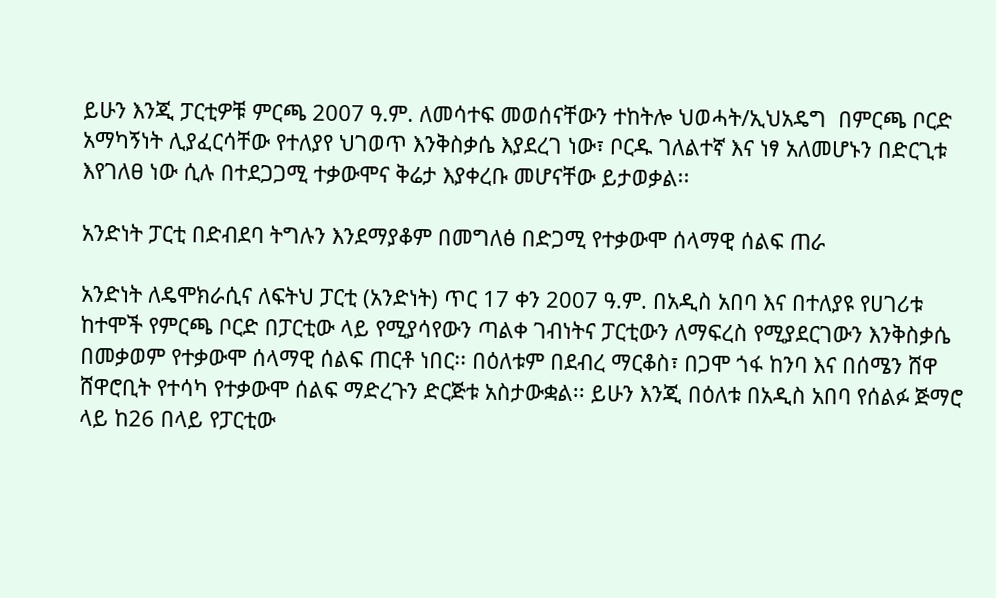ይሁን እንጂ ፓርቲዎቹ ምርጫ 2007 ዓ.ም. ለመሳተፍ መወሰናቸውን ተከትሎ ህወሓት/ኢህአዴግ  በምርጫ ቦርድ አማካኝነት ሊያፈርሳቸው የተለያየ ህገወጥ እንቅስቃሴ እያደረገ ነው፣ ቦርዱ ገለልተኛ እና ነፃ አለመሆኑን በድርጊቱ እየገለፀ ነው ሲሉ በተደጋጋሚ ተቃውሞና ቅሬታ እያቀረቡ መሆናቸው ይታወቃል፡፡

አንድነት ፓርቲ በድብደባ ትግሉን እንደማያቆም በመግለፅ በድጋሚ የተቃውሞ ሰላማዊ ሰልፍ ጠራ

አንድነት ለዴሞክራሲና ለፍትህ ፓርቲ (አንድነት) ጥር 17 ቀን 2007 ዓ.ም. በአዲስ አበባ እና በተለያዩ የሀገሪቱ ከተሞች የምርጫ ቦርድ በፓርቲው ላይ የሚያሳየውን ጣልቀ ገብነትና ፓርቲውን ለማፍረስ የሚያደርገውን እንቅስቃሴ በመቃወም የተቃውሞ ሰላማዊ ሰልፍ ጠርቶ ነበር፡፡ በዕለቱም በደብረ ማርቆስ፣ በጋሞ ጎፋ ከንባ እና በሰሜን ሸዋ ሸዋሮቢት የተሳካ የተቃውሞ ሰልፍ ማድረጉን ድርጅቱ አስታውቋል፡፡ ይሁን እንጂ በዕለቱ በአዲስ አበባ የሰልፉ ጅማሮ ላይ ከ26 በላይ የፓርቲው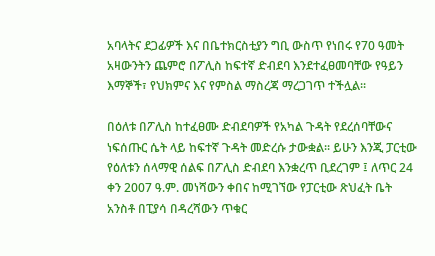አባላትና ደጋፊዎች እና በቤተክርስቲያን ግቢ ውስጥ የነበሩ የ70 ዓመት አዛውንትን ጨምሮ በፖሊስ ከፍተኛ ድብደባ እንደተፈፀመባቸው የዓይን እማኞች፣ የህክምና እና የምስል ማስረጃ ማረጋገጥ ተችሏል፡፡

በዕለቱ በፖሊስ ከተፈፀሙ ድብደባዎች የአካል ጉዳት የደረሰባቸውና ነፍሰጡር ሴት ላይ ከፍተኛ ጉዳት መድረሱ ታውቋል፡፡ ይሁን እንጂ ፓርቲው የዕለቱን ሰላማዊ ሰልፍ በፖሊስ ድብደባ እንቋረጥ ቢደረገም ፤ ለጥር 24 ቀን 2007 ዓ.ም. መነሻውን ቀበና ከሚገኘው የፓርቲው ጽህፈት ቤት አንስቶ በፒያሳ በዳረሻውን ጥቁር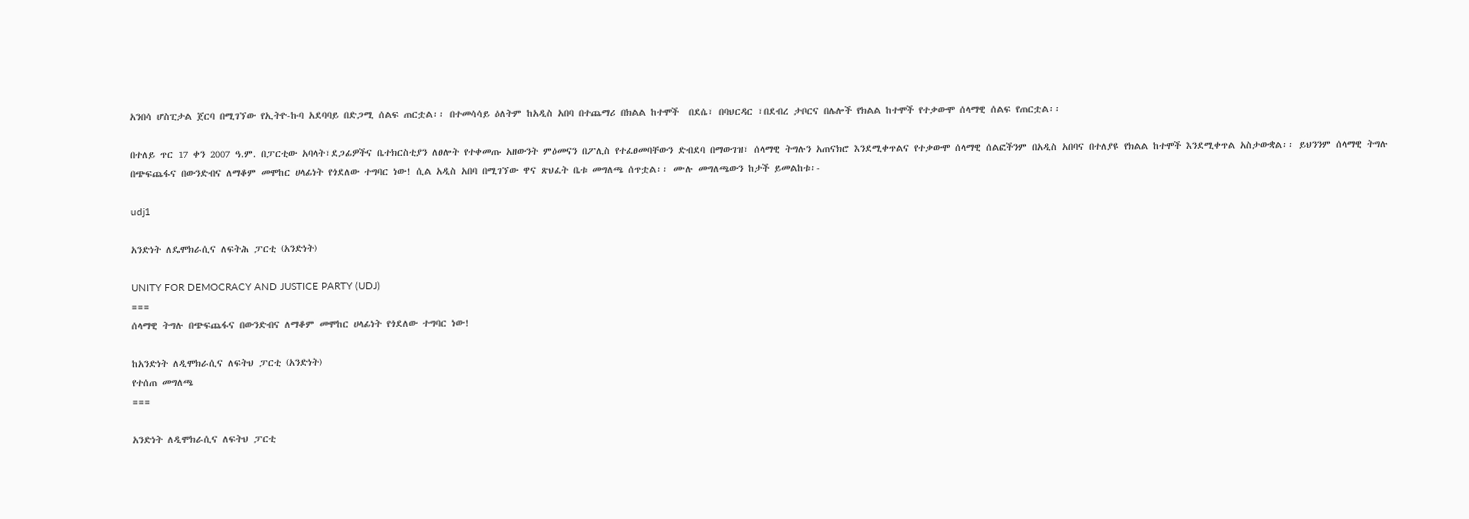አንበሳ ሆስፒታል ጀርባ በሚገኘው የኢትዮ-ኩባ አደባባይ በድጋሚ ሰልፍ ጠርቷል፡፡ በተመሳሳይ ዕለትም ከአዲስ አበባ በተጨማሪ በክልል ከተሞች  በደሴ፣ በባህርዳር ፣በደብረ ታቦርና በሌሎች የክልል ከተሞች የተቃውሞ ሰላማዊ ሰልፍ የጠርቷል፡፡

በተለይ ጥር 17 ቀን 2007 ዓ.ም. በፓርቲው አባላት፣ደጋፊዎችና ቤተክርስቲያን ለፀሎት የተቀመጡ አዘውንት ምዕመናን በፖሊስ የተፈፀመባቸውን ድብደባ በማውገዝ፣ ሰላማዊ ትግሉን አጠናክሮ እንደሚቀጥልና የተቃውሞ ሰላማዊ ሰልፎችንም በአዲስ አበባና በተለያዩ የክልል ከተሞች እንደሚቀጥል አስታውቋል፡፡ ይህንንም ሰላማዊ ትግሉ በጭፍጨፋና በውንድብና ለማቆም መሞከር ሀላፊነት የጎደለው ተግባር ነው! ሲል አዲስ አበባ በሚገኘው ዋና ጽህፈት ቤቱ መግለጫ ሰጥቷል፡፡ ሙሉ መግለጫውን ከታች ይመልከቱ፡-

udj1

አንድነት ለዴሞክራሲና ለፍትሕ ፓርቲ (አንድነት)

UNITY FOR DEMOCRACY AND JUSTICE PARTY (UDJ)
===
ሰላማዊ ትግሉ በጭፍጨፋና በውንድብና ለማቆም መሞከር ሀላፊነት የጎደለው ተግባር ነው!

ከአንድነት ለዲሞክራሲና ለፍትህ ፓርቲ (አንድነት)
የተሰጠ መግለጫ
===

አንድነት ለዲሞክራሲና ለፍትህ ፓርቲ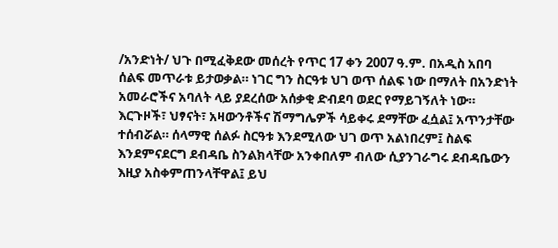/አንድነት/ ህጉ በሚፈቅደው መሰረት የጥር 17 ቀን 2007 ዓ.ም. በአዲስ አበባ ሰልፍ መጥራቱ ይታወቃል። ነገር ግን ስርዓቱ ህገ ወጥ ሰልፍ ነው በማለት በአንድነት አመራሮችና አባለት ላይ ያደረሰው አሰቃቂ ድብደባ ወደር የማይገኝለት ነው። እርጉዞች፣ ህፃናት፣ አዛውንቶችና ሽማግሌዎች ሳይቀሩ ደማቸው ፈሷል፤ አጥንታቸው ተሰብሯል። ሰላማዊ ሰልፉ ስርዓቱ እንደሚለው ህገ ወጥ አልነበረም፤ ስልፍ እንደምናደርግ ደብዳቤ ስንልክላቸው አንቀበለም ብለው ሲያንገራግሩ ደብዳቤውን እዚያ አስቀምጠንላቸዋል፤ ይህ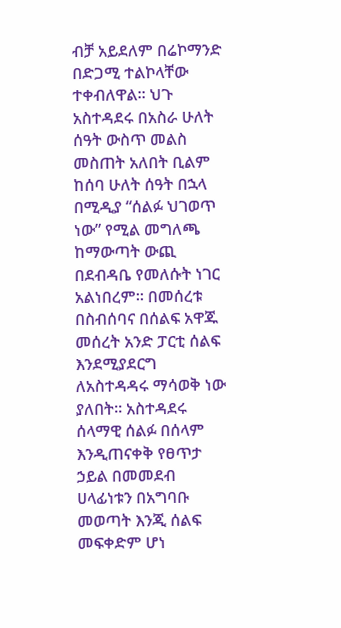ብቻ አይደለም በሬኮማንድ በድጋሚ ተልኮላቸው ተቀብለዋል። ህጉ አስተዳደሩ በአስራ ሁለት ሰዓት ውስጥ መልስ መስጠት አለበት ቢልም ከሰባ ሁለት ሰዓት በኋላ በሚዲያ “ሰልፉ ህገወጥ ነው” የሚል መግለጫ ከማውጣት ውጪ በደብዳቤ የመለሱት ነገር አልነበረም። በመሰረቱ በስብሰባና በሰልፍ አዋጁ መሰረት አንድ ፓርቲ ሰልፍ እንደሚያደርግ ለአስተዳዳሩ ማሳወቅ ነው ያለበት። አስተዳደሩ ሰላማዊ ሰልፉ በሰላም እንዲጠናቀቅ የፀጥታ ኃይል በመመደብ ሀላፊነቱን በአግባቡ መወጣት እንጂ ሰልፍ መፍቀድም ሆነ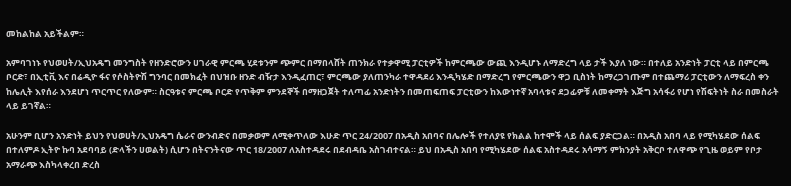መከልከል አይችልም።

አምባገነኑ የህወሀት/ኢህአዴግ መንግስት የዘንድሮውን ሀገራዊ ምርጫ ሂደቱንም ጭምር በማበላሸት ጠንክራ የተቃዋሚ ፓርቲዎች ከምርጫው ውጪ እንዲሆኑ ለማድረግ ላይ ታች እያለ ነው። በተለይ አንድነት ፓርቲ ላይ በምርጫ ቦርድ፣ በኢቲቪ እና በሬዲዮ ፋና የሶስትዮሽ ግንባር በመክፈት በህዝቡ ዘንድ ብዥታ እንዲፈጠር፣ ምርጫው ያለጠንካራ ተዋዳደሪ እንዲካሄድ በማድረግ የምርጫውን ዋጋ ቢስነት ከማረጋገጡም በተጨማሪ ፓርቲውን ለማፍረስ ቀን ከሌሊት እየሰራ እንደሆነ ጥርጥር የለውም። ስርዓቱና ምርጫ ቦርድ የጥቅም ምንደኞች በማዘጋጀት ተለጣፊ አንድነትን በመጠፍጠፍ ፓርቲውን ከእውነተኛ አባላቱና ደጋፊዎቹ ለመቀማት እጅግ አሳፋሪ የሆነ የሽፍትነት ስራ በመስራት ላይ ይገኛል።

አሁንም ቢሆን አንድነት ይህን የህወሀት/ኢህአዴግ ሴራና ውንብድና በመቃወም ለሚቀጥለው እሁድ ጥር 24/2007 በአዲስ አበባና በሌሎች የተለያዩ የክልል ከተሞች ላይ ሰልፍ ያድርጋል። በአዲስ አበባ ላይ የሚካሄደው ሰልፍ በተለምዶ ኢትዮ ኩባ አደባባይ (ድላችን ሀወልት) ሲሆን በትናንትናው ጥር 18/2007 ለአስተዳደሩ በደብዳቤ አስገብተናል። ይህ በአዲስ አበባ የሚካሄደው ሰልፍ አስተዳደሩ አሳማኝ ምክንያት አቅርቦ ተለዋጭ የጊዜ ወይም የቦታ አማራጭ እስካላቀረበ ድረስ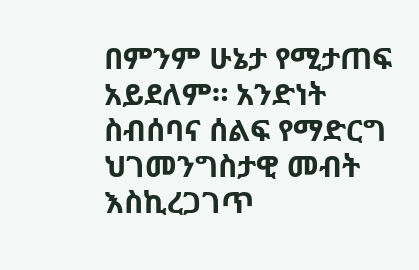በምንም ሁኔታ የሚታጠፍ አይደለም። አንድነት ስብሰባና ሰልፍ የማድርግ ህገመንግስታዊ መብት እስኪረጋገጥ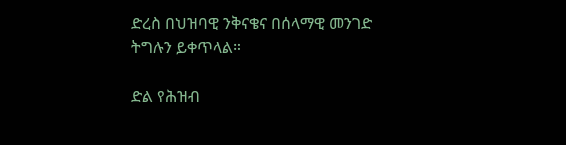ድረስ በህዝባዊ ንቅናቄና በሰላማዊ መንገድ ትግሉን ይቀጥላል።

ድል የሕዝብ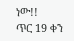ነው!!
ጥር 19 ቀን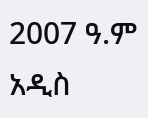2007 ዓ.ም
አዲስ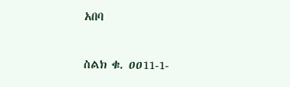አበባ

ስልክ ቁ. ዐዐ11-1-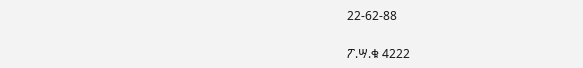22-62-88

ፖ.ሣ.ቁ 4222